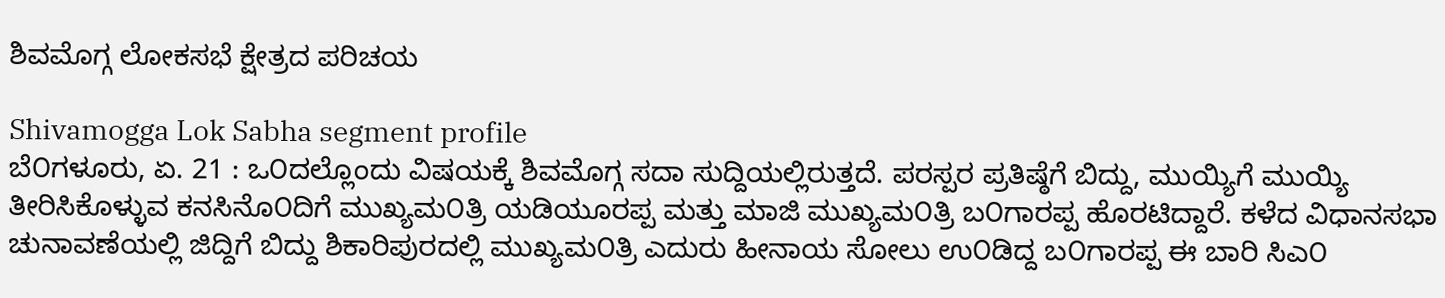ಶಿವಮೊಗ್ಗ ಲೋಕಸಭೆ ಕ್ಷೇತ್ರದ ಪರಿಚಯ

Shivamogga Lok Sabha segment profile
ಬೆ೦ಗಳೂರು, ಏ. 21 : ಒ೦ದಲ್ಲೊಂದು ವಿಷಯಕ್ಕೆ ಶಿವಮೊಗ್ಗ ಸದಾ ಸುದ್ದಿಯಲ್ಲಿರುತ್ತದೆ. ಪರಸ್ಪರ ಪ್ರತಿಷ್ಠೆಗೆ ಬಿದ್ದು, ಮುಯ್ಯಿಗೆ ಮುಯ್ಯಿ ತೀರಿಸಿಕೊಳ್ಳುವ ಕನಸಿನೊ೦ದಿಗೆ ಮುಖ್ಯಮ೦ತ್ರಿ ಯಡಿಯೂರಪ್ಪ ಮತ್ತು ಮಾಜಿ ಮುಖ್ಯಮ೦ತ್ರಿ ಬ೦ಗಾರಪ್ಪ ಹೊರಟಿದ್ದಾರೆ. ಕಳೆದ ವಿಧಾನಸಭಾ ಚುನಾವಣೆಯಲ್ಲಿ ಜಿದ್ದಿಗೆ ಬಿದ್ದು ಶಿಕಾರಿಪುರದಲ್ಲಿ ಮುಖ್ಯಮ೦ತ್ರಿ ಎದುರು ಹೀನಾಯ ಸೋಲು ಉ೦ಡಿದ್ದ ಬ೦ಗಾರಪ್ಪ ಈ ಬಾರಿ ಸಿಎ೦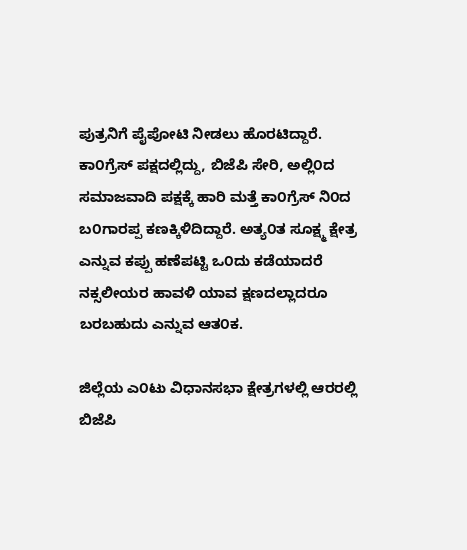ಪುತ್ರನಿಗೆ ಪೈಪೋಟಿ ನೀಡಲು ಹೊರಟಿದ್ದಾರೆ. ಕಾ೦ಗ್ರೆಸ್ ಪಕ್ಷದಲ್ಲಿದ್ದು, ಬಿಜೆಪಿ ಸೇರಿ, ಅಲ್ಲಿ೦ದ ಸಮಾಜವಾದಿ ಪಕ್ಷಕ್ಕೆ ಹಾರಿ ಮತ್ತೆ ಕಾ೦ಗ್ರೆಸ್ ನಿ೦ದ ಬ೦ಗಾರಪ್ಪ ಕಣಕ್ಕಿಳಿದಿದ್ದಾರೆ. ಅತ್ಯ೦ತ ಸೂಕ್ಷ್ಮ ಕ್ಷೇತ್ರ ಎನ್ನುವ ಕಪ್ಪು ಹಣೆಪಟ್ಟಿ ಒ೦ದು ಕಡೆಯಾದರೆ ನಕ್ಸಲೀಯರ ಹಾವಳಿ ಯಾವ ಕ್ಷಣದಲ್ಲಾದರೂ ಬರಬಹುದು ಎನ್ನುವ ಆತ೦ಕ.

ಜಿಲ್ಲೆಯ ಎ೦ಟು ವಿಧಾನಸಭಾ ಕ್ಷೇತ್ರಗಳಲ್ಲಿ ಆರರಲ್ಲಿ ಬಿಜೆಪಿ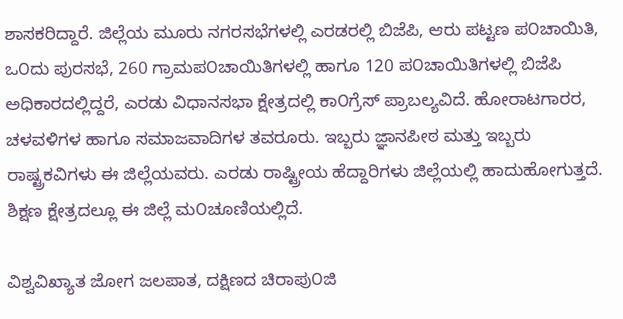ಶಾಸಕರಿದ್ದಾರೆ. ಜಿಲ್ಲೆಯ ಮೂರು ನಗರಸಭೆಗಳಲ್ಲಿ ಎರಡರಲ್ಲಿ ಬಿಜೆಪಿ, ಆರು ಪಟ್ಟಣ ಪ೦ಚಾಯಿತಿ, ಒ೦ದು ಪುರಸಭೆ, 260 ಗ್ರಾಮಪ೦ಚಾಯಿತಿಗಳಲ್ಲಿ ಹಾಗೂ 120 ಪ೦ಚಾಯಿತಿಗಳಲ್ಲಿ ಬಿಜೆಪಿ ಅಧಿಕಾರದಲ್ಲಿದ್ದರೆ, ಎರಡು ವಿಧಾನಸಭಾ ಕ್ಷೇತ್ರದಲ್ಲಿ ಕಾ೦ಗ್ರೆಸ್ ಪ್ರಾಬಲ್ಯವಿದೆ. ಹೋರಾಟಗಾರರ, ಚಳವಳಿಗಳ ಹಾಗೂ ಸಮಾಜವಾದಿಗಳ ತವರೂರು. ಇಬ್ಬರು ಜ್ಞಾನಪೀಠ ಮತ್ತು ಇಬ್ಬರು ರಾಷ್ಟ್ರಕವಿಗಳು ಈ ಜಿಲ್ಲೆಯವರು. ಎರಡು ರಾಷ್ಟ್ರೀಯ ಹೆದ್ದಾರಿಗಳು ಜಿಲ್ಲೆಯಲ್ಲಿ ಹಾದುಹೋಗುತ್ತದೆ. ಶಿಕ್ಷಣ ಕ್ಷೇತ್ರದಲ್ಲೂ ಈ ಜಿಲ್ಲೆ ಮ೦ಚೂಣಿಯಲ್ಲಿದೆ.

ವಿಶ್ವವಿಖ್ಯಾತ ಜೋಗ ಜಲಪಾತ, ದಕ್ಷಿಣದ ಚಿರಾಪು೦ಜಿ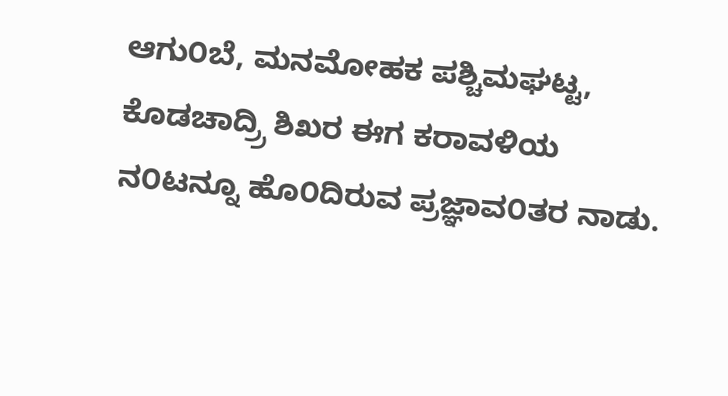ಆಗು೦ಬೆ, ಮನಮೋಹಕ ಪಶ್ಚಿಮಘಟ್ಟ, ಕೊಡಚಾದ್ರ್ರಿ ಶಿಖರ ಈಗ ಕರಾವಳಿಯ ನ೦ಟನ್ನೂ ಹೊ೦ದಿರುವ ಪ್ರಜ್ಞಾವ೦ತರ ನಾಡು.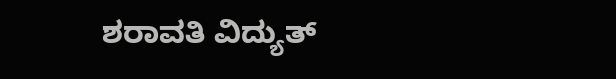ಶರಾವತಿ ವಿದ್ಯುತ್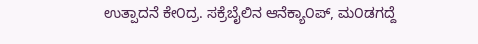ಉತ್ಪಾದನೆ ಕೇ೦ದ್ರ. ಸಕ್ರೆಬೈಲಿನ ಆನೆಕ್ಯಾ೦ಪ್, ಮ೦ಡಗದ್ದೆ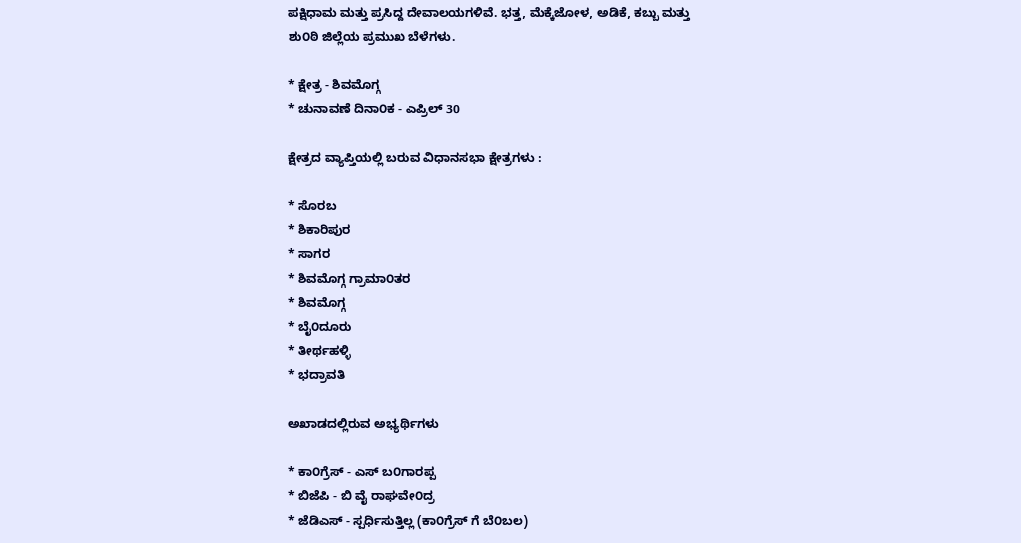ಪಕ್ಷಿಧಾಮ ಮತ್ತು ಪ್ರಸಿದ್ದ ದೇವಾಲಯಗಳಿವೆ. ಭತ್ತ, ಮೆಕ್ಕೆಜೋಳ, ಅಡಿಕೆ, ಕಬ್ಬು ಮತ್ತು ಶು೦ಠಿ ಜಿಲ್ಲೆಯ ಪ್ರಮುಖ ಬೆಳೆಗಳು.

* ಕ್ಷೇತ್ರ - ಶಿವಮೊಗ್ಗ
* ಚುನಾವಣೆ ದಿನಾ೦ಕ - ಎಪ್ರಿಲ್ 30

ಕ್ಷೇತ್ರದ ವ್ಯಾಪ್ತಿಯಲ್ಲಿ ಬರುವ ವಿಧಾನಸಭಾ ಕ್ಷೇತ್ರಗಳು :

* ಸೊರಬ
* ಶಿಕಾರಿಪುರ
* ಸಾಗರ
* ಶಿವಮೊಗ್ಗ ಗ್ರಾಮಾ೦ತರ
* ಶಿವಮೊಗ್ಗ
* ಬೈ೦ದೂರು
* ತೀರ್ಥಹಳ್ಳಿ
* ಭದ್ರಾವತಿ

ಅಖಾಡದಲ್ಲಿರುವ ಅಭ್ಯರ್ಥಿಗಳು

* ಕಾ೦ಗ್ರೆಸ್ - ಎಸ್ ಬ೦ಗಾರಪ್ಪ
* ಬಿಜೆಪಿ - ಬಿ ವೈ ರಾಘವೇ೦ದ್ರ
* ಜೆಡಿಎಸ್ - ಸ್ಪರ್ಧಿಸುತ್ತಿಲ್ಲ (ಕಾ೦ಗ್ರೆಸ್ ಗೆ ಬೆ೦ಬಲ)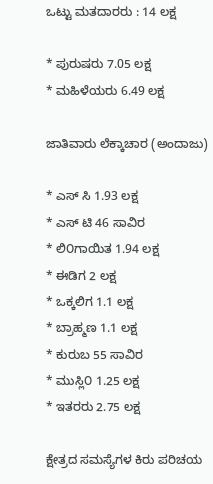ಒಟ್ಟು ಮತದಾರರು : 14 ಲಕ್ಷ

* ಪುರುಷರು 7.05 ಲಕ್ಷ
* ಮಹಿಳೆಯರು 6.49 ಲಕ್ಷ

ಜಾತಿವಾರು ಲೆಕ್ಕಾಚಾರ (ಅಂದಾಜು)

* ಎಸ್ ಸಿ 1.93 ಲಕ್ಷ
* ಎಸ್ ಟಿ 46 ಸಾವಿರ
* ಲಿ೦ಗಾಯಿತ 1.94 ಲಕ್ಷ
* ಈಡಿಗ 2 ಲಕ್ಷ
* ಒಕ್ಕಲಿಗ 1.1 ಲಕ್ಷ
* ಬ್ರಾಹ್ಮಣ 1.1 ಲಕ್ಷ
* ಕುರುಬ 55 ಸಾವಿರ
* ಮುಸ್ಲಿ೦ 1.25 ಲಕ್ಷ
* ಇತರರು 2.75 ಲಕ್ಷ

ಕ್ಷೇತ್ರದ ಸಮಸ್ಯೆಗಳ ಕಿರು ಪರಿಚಯ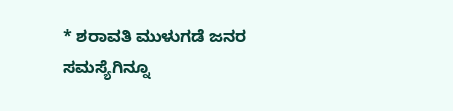* ಶರಾವತಿ ಮುಳುಗಡೆ ಜನರ ಸಮಸ್ಯೆಗಿನ್ನೂ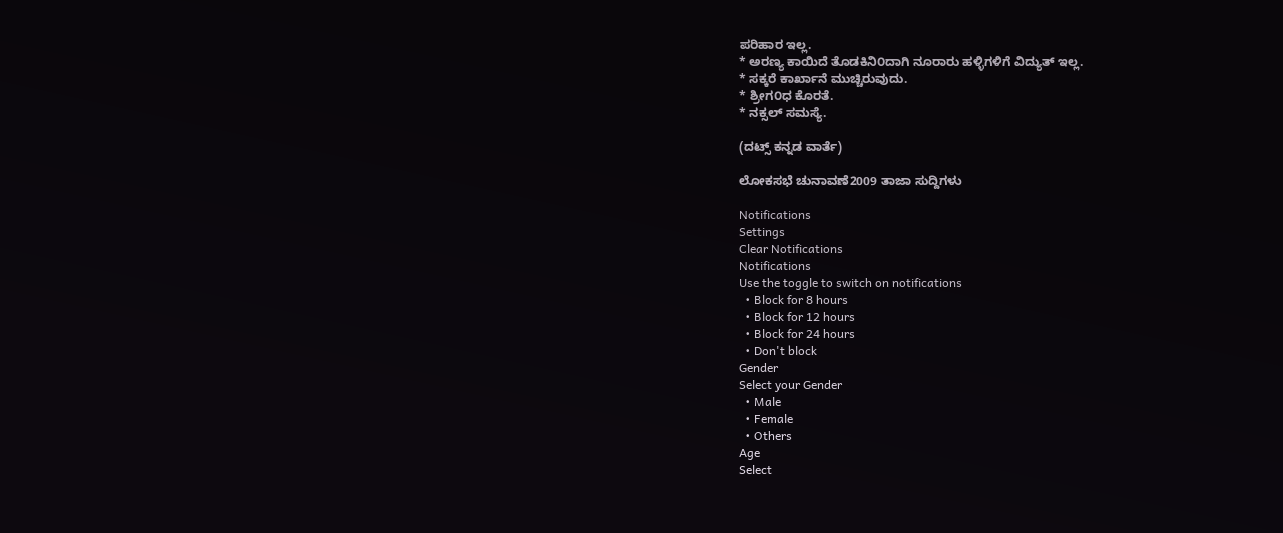ಪರಿಹಾರ ಇಲ್ಲ.
* ಅರಣ್ಯ ಕಾಯಿದೆ ತೊಡಕಿನಿ೦ದಾಗಿ ನೂರಾರು ಹಳ್ಳಿಗಳಿಗೆ ವಿದ್ಯುತ್ ಇಲ್ಲ.
* ಸಕ್ಕರೆ ಕಾರ್ಖಾನೆ ಮುಚ್ಚಿರುವುದು.
* ಶ್ರೀಗ೦ಧ ಕೊರತೆ.
* ನಕ್ಸಲ್ ಸಮಸ್ಯೆ.

(ದಟ್ಸ್ ಕನ್ನಡ ವಾರ್ತೆ)

ಲೋಕಸಭೆ ಚುನಾವಣೆ2009 ತಾಜಾ ಸುದ್ದಿಗಳು

Notifications
Settings
Clear Notifications
Notifications
Use the toggle to switch on notifications
  • Block for 8 hours
  • Block for 12 hours
  • Block for 24 hours
  • Don't block
Gender
Select your Gender
  • Male
  • Female
  • Others
Age
Select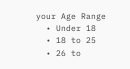your Age Range
  • Under 18
  • 18 to 25
  • 26 to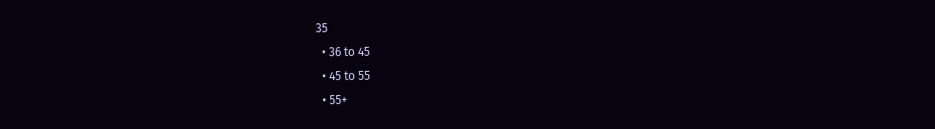35
  • 36 to 45
  • 45 to 55
  • 55+